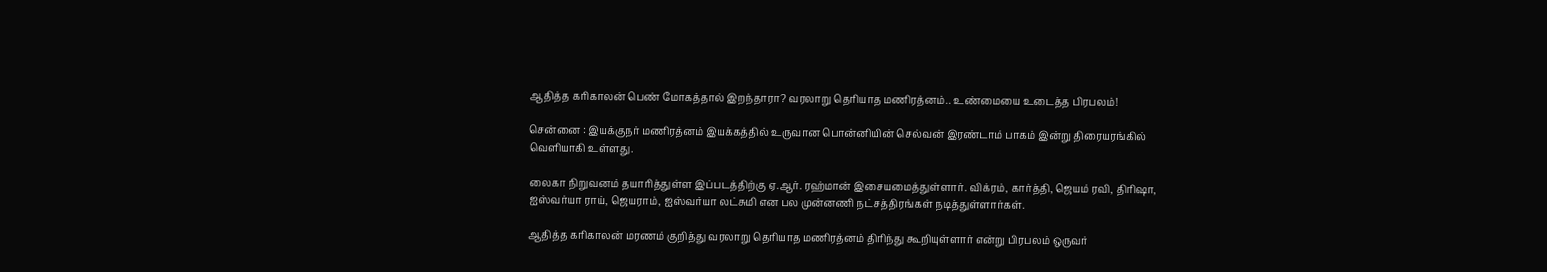ஆதித்த கரிகாலன் பெண் மோகத்தால் இறந்தாரா? வரலாறு தெரியாத மணிரத்னம்.. உண்மையை உடைத்த பிரபலம்!

சென்னை : இயக்குநர் மணிரத்னம் இயக்கத்தில் உருவான பொன்னியின் செல்வன் இரண்டாம் பாகம் இன்று திரையரங்கில் வெளியாகி உள்ளது.

லைகா நிறுவனம் தயாரித்துள்ள இப்படத்திற்கு ஏ.ஆர். ரஹ்மான் இசையமைத்துள்ளார். விக்ரம், கார்த்தி, ஜெயம் ரவி, திரிஷா, ஐஸ்வர்யா ராய், ஜெயராம், ஐஸ்வர்யா லட்சுமி என பல முன்னணி நட்சத்திரங்கள் நடித்துள்ளார்கள்.

ஆதித்த கரிகாலன் மரணம் குறித்து வரலாறு தெரியாத மணிரத்னம் திரிந்து கூறியுள்ளார் என்று பிரபலம் ஒருவர்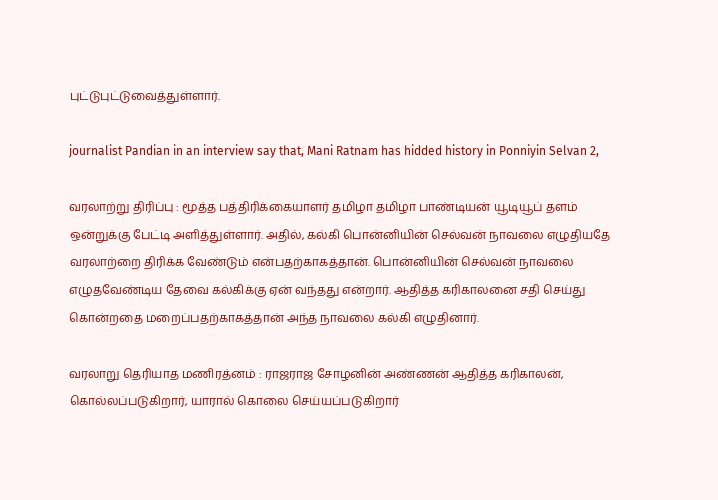புட்டுபுட்டுவைத்துள்ளார்.

journalist Pandian in an interview say that, Mani Ratnam has hidded history in Ponniyin Selvan 2,

வரலாற்று திரிப்பு : மூத்த பத்திரிக்கையாளர் தமிழா தமிழா பாண்டியன் யூடியூப் தளம் ஒன்றுக்கு பேட்டி அளித்துள்ளார். அதில், கல்கி பொன்னியின் செல்வன் நாவலை எழுதியதே வரலாற்றை திரிக்க வேண்டும் என்பதற்காகத்தான். பொன்னியின் செல்வன் நாவலை எழுதவேண்டிய தேவை கல்கிக்கு ஏன் வந்தது என்றார். ஆதித்த கரிகாலனை சதி செய்து கொன்றதை மறைப்பதற்காகத்தான் அந்த நாவலை கல்கி எழுதினார்.

வரலாறு தெரியாத மணிரத்னம் : ராஜராஜ சோழனின் அண்ணன் ஆதித்த கரிகாலன், கொல்லப்படுகிறார், யாரால் கொலை செய்யப்படுகிறார்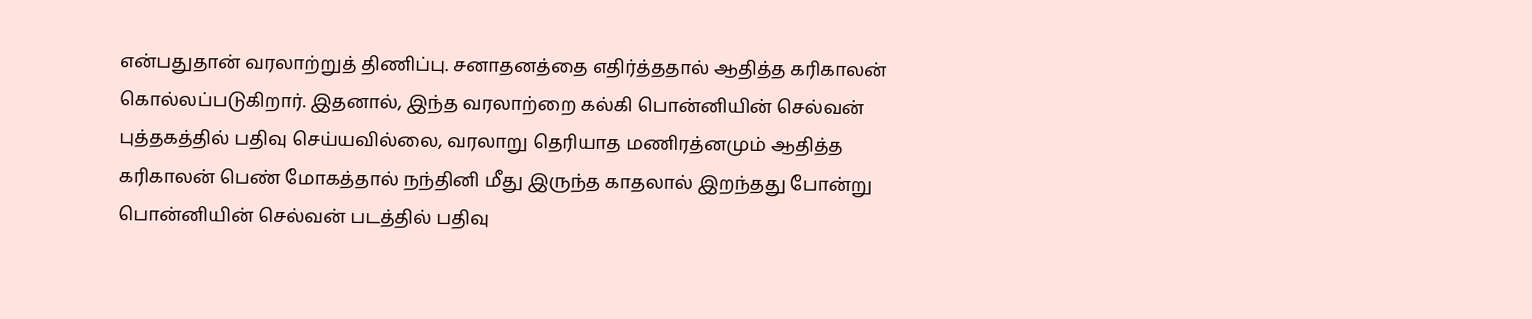என்பதுதான் வரலாற்றுத் திணிப்பு. சனாதனத்தை எதிர்த்ததால் ஆதித்த கரிகாலன் கொல்லப்படுகிறார். இதனால், இந்த வரலாற்றை கல்கி பொன்னியின் செல்வன் புத்தகத்தில் பதிவு செய்யவில்லை, வரலாறு தெரியாத மணிரத்னமும் ஆதித்த கரிகாலன் பெண் மோகத்தால் நந்தினி மீது இருந்த காதலால் இறந்தது போன்று பொன்னியின் செல்வன் படத்தில் பதிவு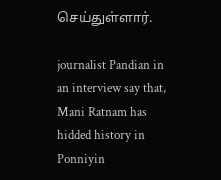செய்துள்ளார்.

journalist Pandian in an interview say that, Mani Ratnam has hidded history in Ponniyin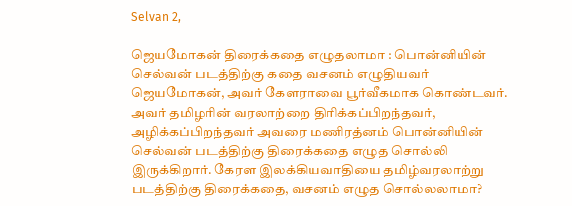Selvan 2,

ஜெயமோகன் திரைக்கதை எழுதலாமா : பொன்னியின் செல்வன் படத்திற்கு கதை வசனம் எழுதியவர் ஜெயமோகன், அவர் கேளராவை பூர்வீகமாக கொண்டவர். அவர் தமிழரின் வரலாற்றை திரிக்கப்பிறந்தவர், அழிக்கப்பிறந்தவர் அவரை மணிரத்னம் பொன்னியின் செல்வன் படத்திற்கு திரைக்கதை எழுத சொல்லி இருக்கிறார். கேரள இலக்கியவாதியை தமிழ்வரலாற்று படத்திற்கு திரைக்கதை, வசனம் எழுத சொல்லலாமா?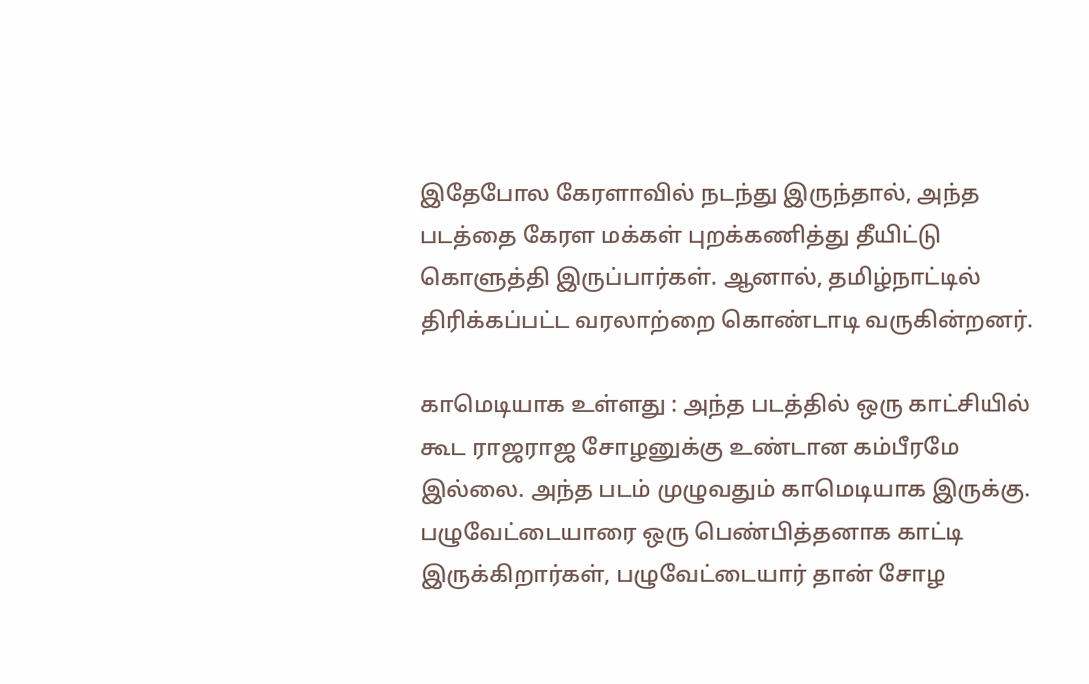இதேபோல கேரளாவில் நடந்து இருந்தால், அந்த படத்தை கேரள மக்கள் புறக்கணித்து தீயிட்டு கொளுத்தி இருப்பார்கள். ஆனால், தமிழ்நாட்டில் திரிக்கப்பட்ட வரலாற்றை கொண்டாடி வருகின்றனர்.

காமெடியாக உள்ளது : அந்த படத்தில் ஒரு காட்சியில் கூட ராஜராஜ சோழனுக்கு உண்டான கம்பீரமே இல்லை. அந்த படம் முழுவதும் காமெடியாக இருக்கு. பழுவேட்டையாரை ஒரு பெண்பித்தனாக காட்டி இருக்கிறார்கள், பழுவேட்டையார் தான் சோழ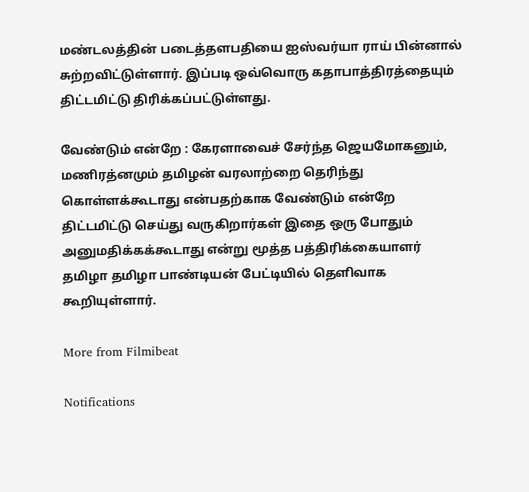மண்டலத்தின் படைத்தளபதியை ஐஸ்வர்யா ராய் பின்னால் சுற்றவிட்டுள்ளார். இப்படி ஒவ்வொரு கதாபாத்திரத்தையும் திட்டமிட்டு திரிக்கப்பட்டுள்ளது.

வேண்டும் என்றே : கேரளாவைச் சேர்ந்த ஜெயமோகனும், மணிரத்னமும் தமிழன் வரலாற்றை தெரிந்து கொள்ளக்கூடாது என்பதற்காக வேண்டும் என்றே திட்டமிட்டு செய்து வருகிறார்கள் இதை ஒரு போதும் அனுமதிக்கக்கூடாது என்று மூத்த பத்திரிக்கையாளர் தமிழா தமிழா பாண்டியன் பேட்டியில் தெளிவாக கூறியுள்ளார்.

More from Filmibeat

Notifications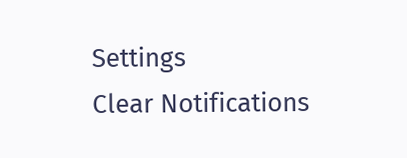Settings
Clear Notifications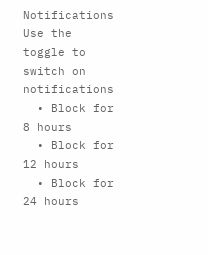Notifications
Use the toggle to switch on notifications
  • Block for 8 hours
  • Block for 12 hours
  • Block for 24 hours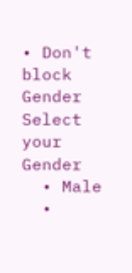• Don't block
Gender
Select your Gender
  • Male
  •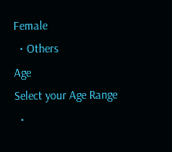Female
  • Others
Age
Select your Age Range
  •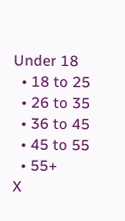Under 18
  • 18 to 25
  • 26 to 35
  • 36 to 45
  • 45 to 55
  • 55+
X